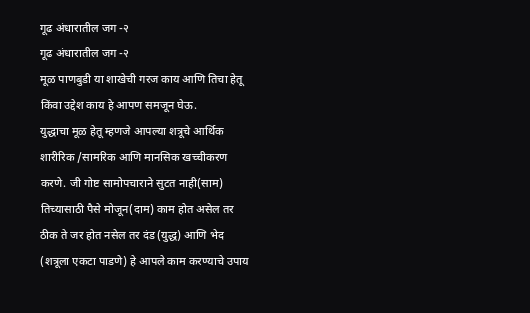गूढ अंधारातील जग -२
गूढ अंधारातील जग -२
मूळ पाणबुडी या शाखेची गरज काय आणि तिचा हेतू किंवा उद्देश काय हे आपण समजून घेऊ.
युद्धाचा मूळ हेतू म्हणजे आपल्या शत्रूचे आर्थिक शारीरिक /सामरिक आणि मानसिक खच्चीकरण करणे. जी गोष्ट सामोपचाराने सुटत नाही(साम) तिच्यासाठी पैसे मोजून(दाम) काम होत असेल तर ठीक ते जर होत नसेल तर दंड (युद्ध) आणि भेद (शत्रूला एकटा पाडणे) हे आपले काम करण्याचे उपाय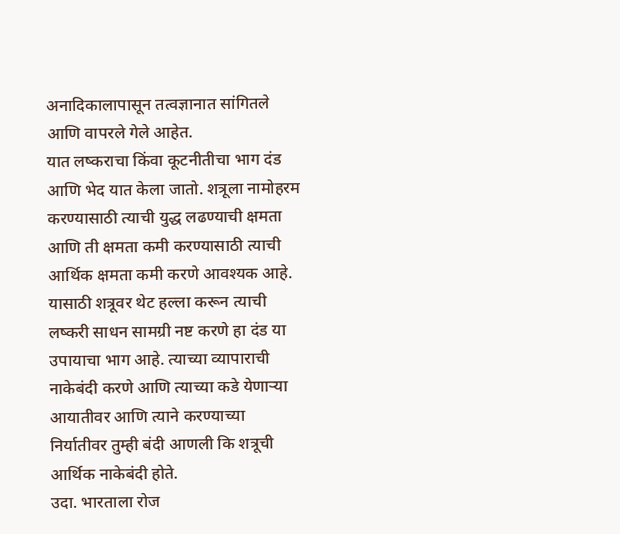अनादिकालापासून तत्वज्ञानात सांगितले आणि वापरले गेले आहेत.
यात लष्कराचा किंवा कूटनीतीचा भाग दंड आणि भेद यात केला जातो. शत्रूला नामोहरम करण्यासाठी त्याची युद्ध लढण्याची क्षमता आणि ती क्षमता कमी करण्यासाठी त्याची आर्थिक क्षमता कमी करणे आवश्यक आहे. यासाठी शत्रूवर थेट हल्ला करून त्याची लष्करी साधन सामग्री नष्ट करणे हा दंड या उपायाचा भाग आहे. त्याच्या व्यापाराची नाकेबंदी करणे आणि त्याच्या कडे येणाऱ्या आयातीवर आणि त्याने करण्याच्या निर्यातीवर तुम्ही बंदी आणली कि शत्रूची आर्थिक नाकेबंदी होते.
उदा. भारताला रोज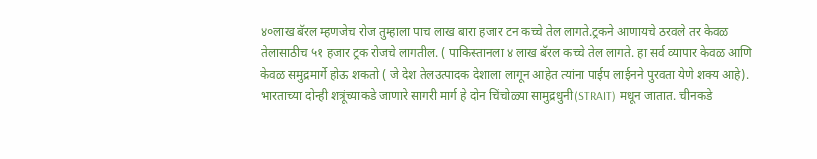४०लाख बॅरल म्हणजेच रोज तुम्हाला पाच लाख बारा हजार टन कच्चे तेल लागते.ट्रकने आणायचे ठरवले तर केवळ तेलासाठीच ५१ हजार ट्रक रोजचे लागतील. ( पाकिस्तानला ४ लाख बॅरल कच्चे तेल लागते. हा सर्व व्यापार केवळ आणि केवळ समुद्रमार्गे होऊ शकतो ( जे देश तेलउत्पादक देशाला लागून आहेत त्यांना पाईप लाईनने पुरवता येणे शक्य आहे).
भारताच्या दोन्ही शत्रूंच्याकडे जाणारे सागरी मार्ग हे दोन चिंचोळ्या सामुद्रधुनी(STRAIT) मधून जातात. चीनकडे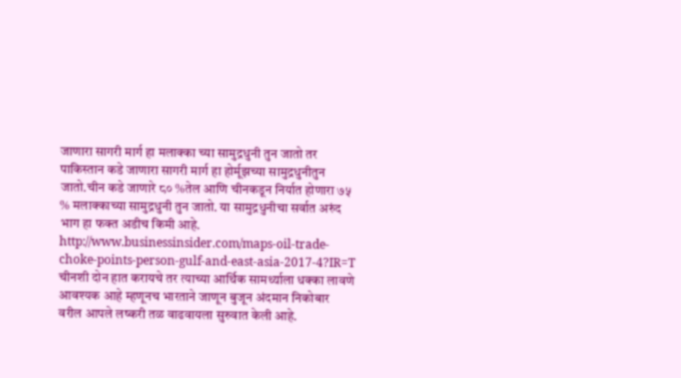जाणारा सागरी मार्ग हा मलाक्का च्या सामुद्रधुनी तुन जातो तर पाकिस्तान कडे जाणारा सागरी मार्ग हा होर्मूझच्या सामुद्रधुनीतुन जातो.चीन कडे जाणारे ८० %तेल आणि चीनकडून निर्यात होणारा ७५ % मलाक्काच्या सामुद्रधुनी तुन जातो. या सामुद्रधुनीचा सर्वात अरुंद भाग हा फक्त अडीच किमी आहे.
http://www.businessinsider.com/maps-oil-trade-choke-points-person-gulf-and-east-asia-2017-4?IR=T
चीनशी दोन हात करायचे तर त्याच्या आर्थिक सामर्थ्याला धक्का लावणे आवश्यक आहे म्हणूनच भारताने जाणून बुजून अंदमान निकोबार वरील आपले लष्करी तळ वाढवायला सुरुवात केली आहे.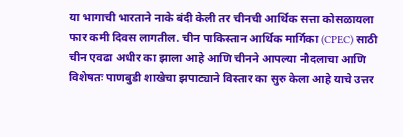या भागाची भारताने नाके बंदी केली तर चीनची आर्थिक सत्ता कोसळायला फार कमी दिवस लागतील. चीन पाकिस्तान आर्थिक मार्गिका (CPEC) साठी चीन एवढा अधीर का झाला आहे आणि चीनने आपल्या नौदलाचा आणि विशेषतः पाणबुडी शाखेचा झपाट्याने विस्तार का सुरु केला आहे याचे उत्तर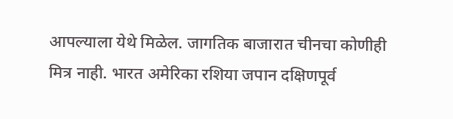आपल्याला येथे मिळेल. जागतिक बाजारात चीनचा कोणीही मित्र नाही. भारत अमेरिका रशिया जपान दक्षिणपूर्व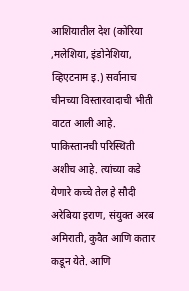आशियातील देश (कोरिया ,मलेशिया, इंडोनेशिया, व्हिएटनाम इ.) सर्वानाच चीनच्या विस्तारवादाची भीती वाटत आली आहे.
पाकिस्तानची परिस्थिती अशीच आहे. त्यांच्या कडे येणारे कच्चे तेल हे सौदी अरेबिया इराण, संयुक्त अरब अमिराती, कुवैत आणि कतार कडून येते. आणि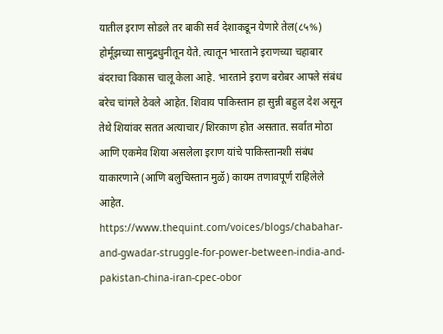यातील इराण सोडले तर बाकी सर्व देशाकडून येणारे तेल(८५%) होर्मूझच्या सामुद्रधुनीतून येते. त्यातून भारताने इराणच्या चहाबार बंदराचा विकास चालू केला आहे. भारताने इराण बरोबर आपले संबंध बरेच चांगले ठेवले आहेत. शिवाय पाकिस्तान हा सुन्नी बहुल देश असून तेथे शियांवर सतत अत्याचार/शिरकाण होत असतात. सर्वात मोठा आणि एकमेव शिया असलेला इराण यांचे पाकिस्तानशी संबंध याकारणाने (आणि बलुचिस्तान मुळॅ) कायम तणावपूर्ण राहिलेले आहेत.
https://www.thequint.com/voices/blogs/chabahar-and-gwadar-struggle-for-power-between-india-and-pakistan-china-iran-cpec-obor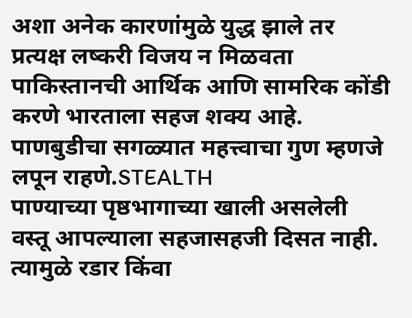अशा अनेक कारणांमुळे युद्ध झाले तर प्रत्यक्ष लष्करी विजय न मिळवता पाकिस्तानची आर्थिक आणि सामरिक कोंडी करणे भारताला सहज शक्य आहे. पाणबुडीचा सगळ्यात महत्त्वाचा गुण म्हणजे लपून राहणे.STEALTH
पाण्याच्या पृष्ठभागाच्या खाली असलेली वस्तू आपल्याला सहजासहजी दिसत नाही. त्यामुळे रडार किंवा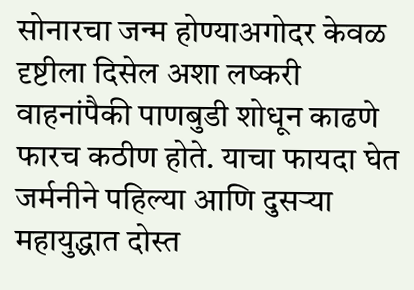सोनारचा जन्म होण्याअगोदर केवळ दृष्टीला दिसेल अशा लष्करी वाहनांपैकी पाणबुडी शोधून काढणे फारच कठीण होते. याचा फायदा घेत जर्मनीने पहिल्या आणि दुसऱ्या महायुद्धात दोस्त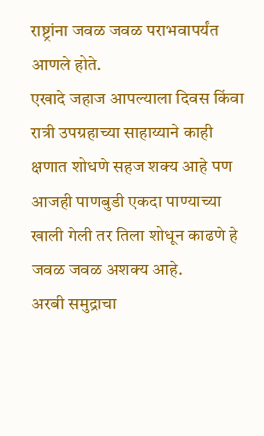राष्ट्रांना जवळ जवळ पराभवापर्यंत आणले होते.
एखादे जहाज आपल्याला दिवस किंवा रात्री उपग्रहाच्या साहाय्याने काही क्षणात शोधणे सहज शक्य आहे पण आजही पाणबुडी एकदा पाण्याच्या खाली गेली तर तिला शोधून काढणे हे जवळ जवळ अशक्य आहे.
अरबी समुद्राचा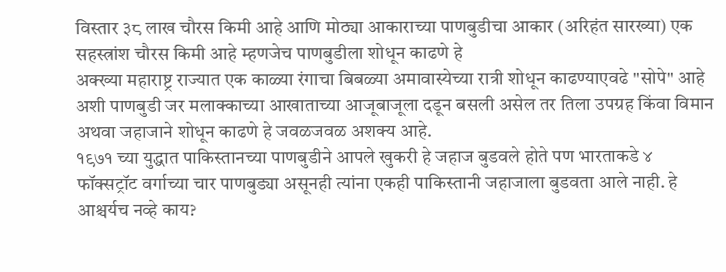विस्तार ३८ लाख चौरस किमी आहे आणि मोठ्या आकाराच्या पाणबुडीचा आकार (अरिहंत सारख्या) एक सहस्त्रांश चौरस किमी आहे म्हणजेच पाणबुडीला शोधून काढणे हे
अक्ख्या महाराष्ट्र राज्यात एक काळ्या रंगाचा बिबळ्या अमावास्येच्या रात्री शोधून काढण्याएवढे "सोपे" आहे
अशी पाणबुडी जर मलाक्काच्या आखाताच्या आजूबाजूला दडून बसली असेल तर तिला उपग्रह किंवा विमान अथवा जहाजाने शोधून काढणे हे जवळजवळ अशक्य आहे.
१९७१ च्या युद्धात पाकिस्तानच्या पाणबुडीने आपले खुकरी हे जहाज बुडवले होते पण भारताकडे ४ फॉक्सट्रॉट वर्गाच्या चार पाणबुड्या असूनही त्यांना एकही पाकिस्तानी जहाजाला बुडवता आले नाही. हे आश्चर्यच नव्हे काय?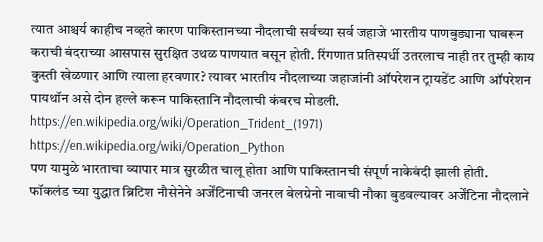त्यात आश्चर्य काहीच नव्हते कारण पाकिस्तानच्या नौदलाची सर्वच्या सर्व जहाजे भारतीय पाणबुड्याना घाबरून कराची बंदराच्या आसपास सुरक्षित उथळ पाणयात बसून होती. रिंगणात प्रतिस्पर्धी उतरलाच नाही तर तुम्ही काय कुस्ती खेळणार आणि त्याला हरवणार? त्यावर भारतीय नौदलाच्या जहाजांनी ऑपरेशन ट्रायडेंट आणि ऑपरेशन पायथॉन असे दोन हल्ले करून पाकिस्तानि नौदलाची कंबरच मोडली.
https://en.wikipedia.org/wiki/Operation_Trident_(1971)
https://en.wikipedia.org/wiki/Operation_Python
पण यामुळे भारताचा व्यापार मात्र सुरळीत चालू होता आणि पाकिस्तानची संपूर्ण नाकेबंदी झाली होती.
फॉकलंड च्या युद्धात ब्रिटिश नौसेनेने अर्जेंटिनाची जनरल बेलग्रेनो नावाची नौका बुडवल्यावर अर्जेंटिना नौदलाने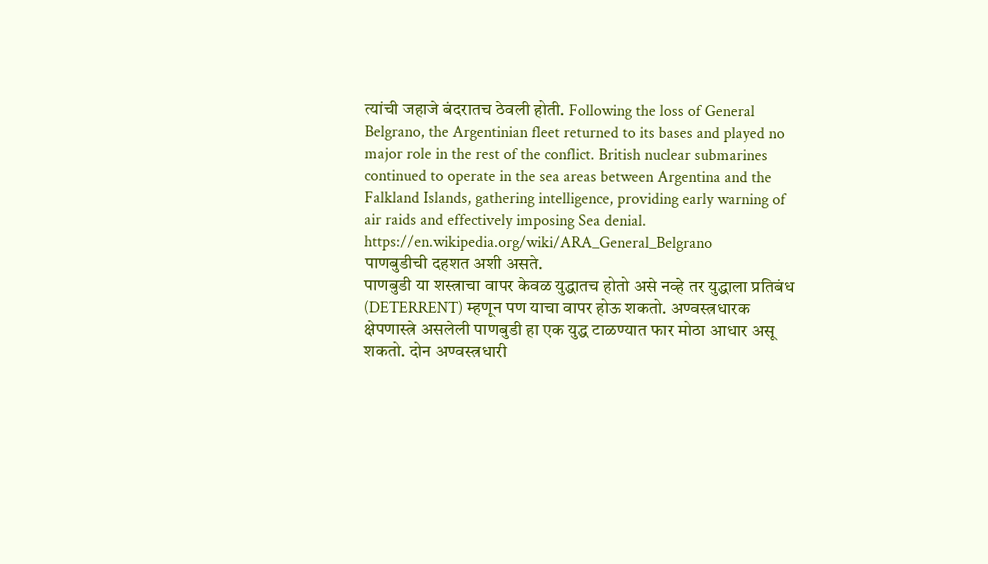त्यांची जहाजे बंदरातच ठेवली होती. Following the loss of General Belgrano, the Argentinian fleet returned to its bases and played no major role in the rest of the conflict. British nuclear submarines continued to operate in the sea areas between Argentina and the Falkland Islands, gathering intelligence, providing early warning of air raids and effectively imposing Sea denial.
https://en.wikipedia.org/wiki/ARA_General_Belgrano
पाणबुडीची दहशत अशी असते.
पाणबुडी या शस्त्राचा वापर केवळ युद्धातच होतो असे नव्हे तर युद्धाला प्रतिबंध (DETERRENT) म्हणून पण याचा वापर होऊ शकतो. अण्वस्त्रधारक क्षेपणास्त्रे असलेली पाणबुडी हा एक युद्ध टाळण्यात फार मोठा आधार असू शकतो. दोन अण्वस्त्रधारी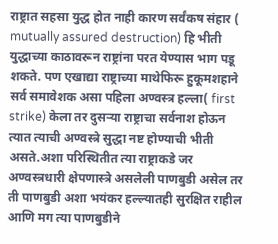राष्ट्रात सहसा युद्ध होत नाही कारण सर्वंकष संहार ( mutually assured destruction) हि भीती युद्धाच्या काठावरून राष्ट्रांना परत येण्यास भाग पडू शकते. पण एखाद्या राष्ट्राच्या माथेफिरू हुकूमशहाने सर्व समावेशक असा पहिला अण्वस्त्र हल्ला( first strike) केला तर दुसऱ्या राष्ट्राचा सर्वनाश होऊन त्यात त्याची अण्वस्त्रे सुद्धा नष्ट होण्याची भीती असते.अशा परिस्थितीत त्या राष्ट्राकडे जर अण्वस्त्रधारी क्षेपणास्त्रे असलेली पाणबुडी असेल तर ती पाणबुडी अशा भयंकर हल्ल्यातही सुरक्षित राहील आणि मग त्या पाणबुडीने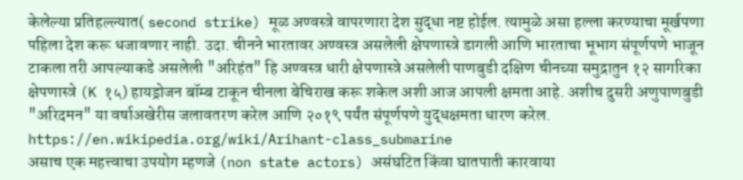केलेल्या प्रतिहल्ल्यात( second strike) मूळ अण्वस्त्रे वापरणारा देश सुद्धा नष्ट होईल. त्यामुळे असा हल्ला करण्याचा मूर्खपणा पहिला देश करू धजावणार नाही. उदा. चीनने भारतावर अण्वस्त्र असलेली क्षेपणास्त्रे डागली आणि भारताचा भूभाग संपूर्णपणे भाजून टाकला तरी आपल्याकडे असलेली "अरिहंत" हि अण्वस्त्र धारी क्षेपणास्त्रे असलेली पाणबुडी दक्षिण चीनच्या समुद्रातुन १२ सागरिका क्षेपणास्त्रे (K १५) हायड्रोजन बॉम्ब टाकून चीनला बेचिराख करू शकेल अशी आज आपली क्षमता आहे. अशीच दुसरी अणुपाणबुडी "अरिदमन" या वर्षाअखेरीस जलावतरण करेल आणि २०१९ पर्यंत संपूर्णपणे युद्धक्षमता धारण करेल. https://en.wikipedia.org/wiki/Arihant-class_submarine
असाच एक महत्त्वाचा उपयोग म्हणजे (non state actors) असंघटित किंवा घातपाती कारवाया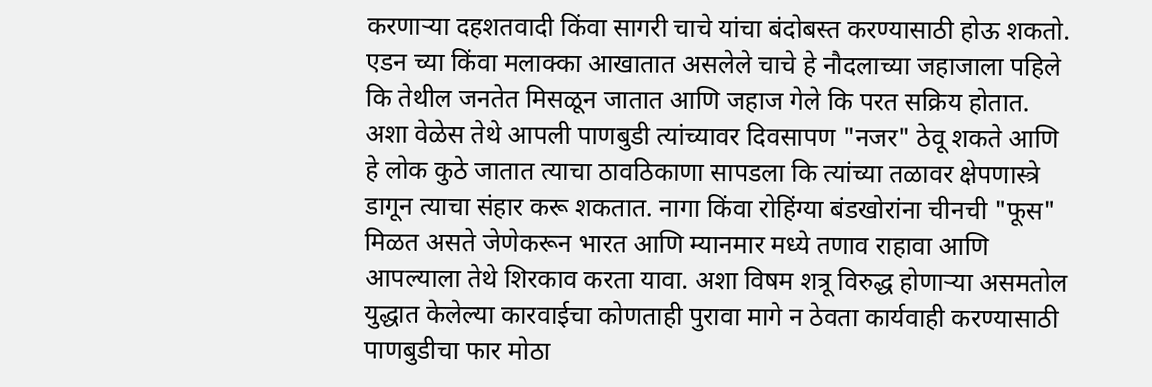करणाऱ्या दहशतवादी किंवा सागरी चाचे यांचा बंदोबस्त करण्यासाठी होऊ शकतो. एडन च्या किंवा मलाक्का आखातात असलेले चाचे हे नौदलाच्या जहाजाला पहिले कि तेथील जनतेत मिसळून जातात आणि जहाज गेले कि परत सक्रिय होतात. अशा वेळेस तेथे आपली पाणबुडी त्यांच्यावर दिवसापण "नजर" ठेवू शकते आणि हे लोक कुठे जातात त्याचा ठावठिकाणा सापडला कि त्यांच्या तळावर क्षेपणास्त्रे डागून त्याचा संहार करू शकतात. नागा किंवा रोहिंग्या बंडखोरांना चीनची "फूस" मिळत असते जेणेकरून भारत आणि म्यानमार मध्ये तणाव राहावा आणि आपल्याला तेथे शिरकाव करता यावा. अशा विषम शत्रू विरुद्ध होणाऱ्या असमतोल युद्धात केलेल्या कारवाईचा कोणताही पुरावा मागे न ठेवता कार्यवाही करण्यासाठी पाणबुडीचा फार मोठा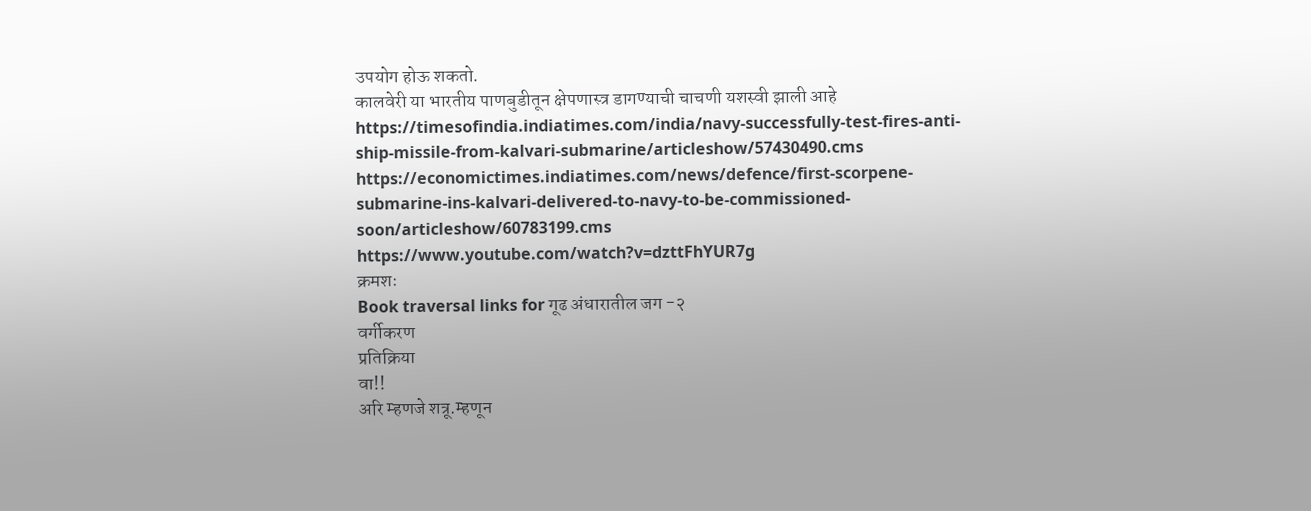उपयोग होऊ शकतो.
कालवेरी या भारतीय पाणबुडीतून क्षेपणास्त्र डागण्याची चाचणी यशस्वी झाली आहे
https://timesofindia.indiatimes.com/india/navy-successfully-test-fires-anti-ship-missile-from-kalvari-submarine/articleshow/57430490.cms
https://economictimes.indiatimes.com/news/defence/first-scorpene-submarine-ins-kalvari-delivered-to-navy-to-be-commissioned-soon/articleshow/60783199.cms
https://www.youtube.com/watch?v=dzttFhYUR7g
क्रमशः
Book traversal links for गूढ अंधारातील जग -२
वर्गीकरण
प्रतिक्रिया
वा!!
अरि म्हणजे शत्रू.म्हणून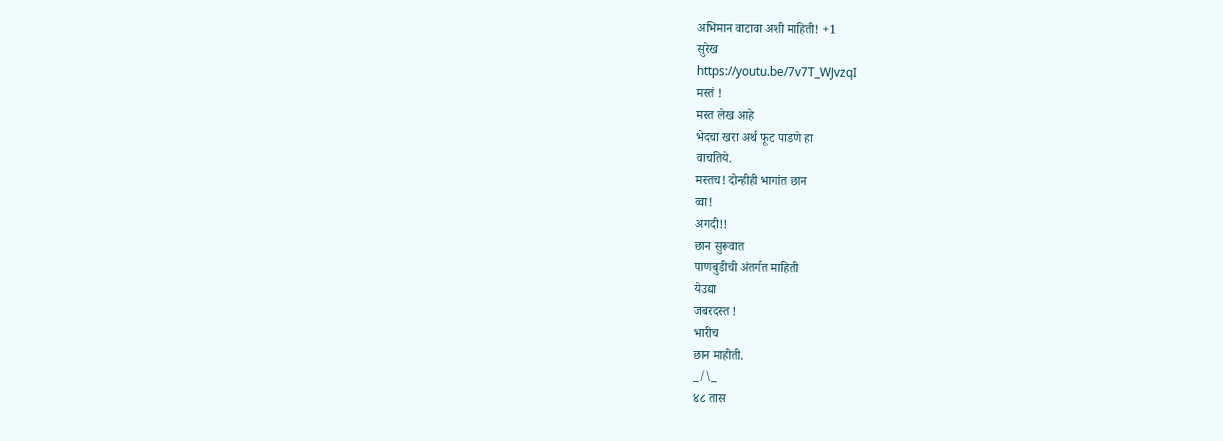अभिमान वाटावा अशी माहिती! +1
सुरेख
https://youtu.be/7v7T_WJvzqI
मस्तं !
मस्त लेख आहे
भेदचा खरा अर्थ फूट पाडणे हा
वाचतिये.
मस्तच! दोन्हीही भागांत छान
व्वा!
अगदी!!
छान सुरूवात
पाणबुडीची अंतर्गत माहिती
येउद्या
जबरदस्त !
भारीच
छान माहीती.
_/\_
४८ तास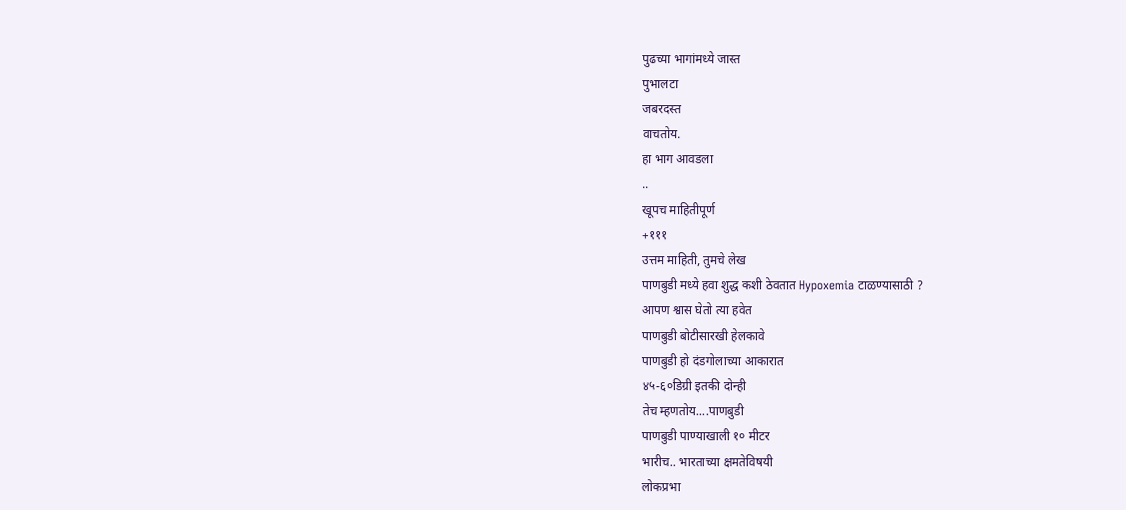पुढच्या भागांमध्ये जास्त
पुभालटा
जबरदस्त
वाचतोय.
हा भाग आवडला
..
खूपच माहितीपूर्ण
+१११
उत्तम माहिती, तुमचे लेख
पाणबुडी मध्ये हवा शुद्ध कशी ठेवतात Hypoxemia टाळण्यासाठी ?
आपण श्वास घेतो त्या हवेत
पाणबुडी बोटीसारखी हेलकावे
पाणबुडी हो दंडगोलाच्या आकारात
४५-६०डिग्री इतकी दोन्ही
तेच म्हणतोय....पाणबुडी
पाणबुडी पाण्याखाली १० मीटर
भारीच.. भारताच्या क्षमतेविषयी
लोकप्रभा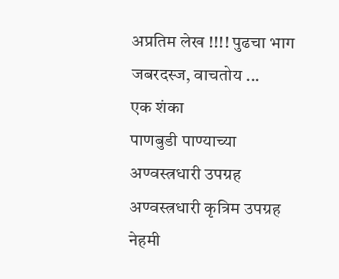अप्रतिम लेख !!!! पुढचा भाग
जबरदस्ज, वाचतोय ...
एक शंका
पाणबुडी पाण्याच्या
अण्वस्त्रधारी उपग्रह
अण्वस्त्रधारी कृत्रिम उपग्रह
नेहमी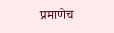प्रमाणेच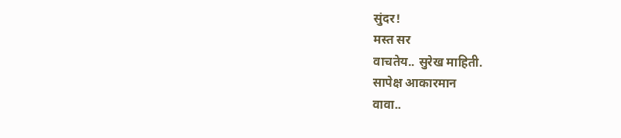सुंदर!
मस्त सर
वाचतेय.. सुरेख माहिती.
सापेक्ष आकारमान
वावा..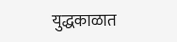युद्धकाळात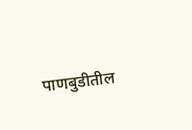पाणबुडीतील